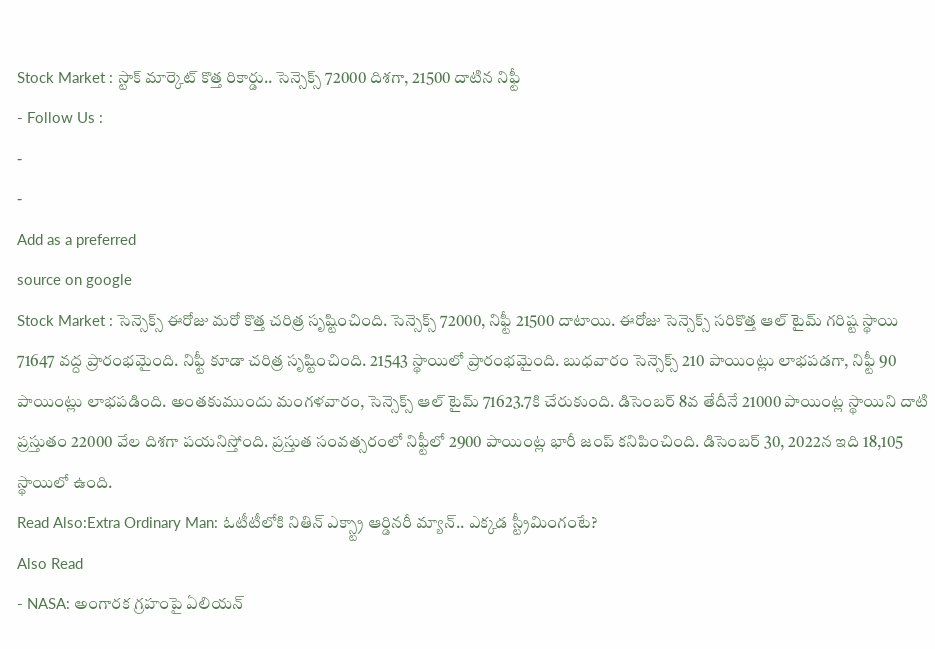Stock Market : స్టాక్ మార్కెట్ కొత్త రికార్డు.. సెన్సెక్స్ 72000 దిశగా, 21500 దాటిన నిఫ్టీ
- Follow Us :
-
-
Add as a preferred
source on google
Stock Market : సెన్సెక్స్ ఈరోజు మరో కొత్త చరిత్ర సృష్టించింది. సెన్సెక్స్ 72000, నిఫ్టీ 21500 దాటాయి. ఈరోజు సెన్సెక్స్ సరికొత్త ఆల్ టైమ్ గరిష్ట స్థాయి 71647 వద్ద ప్రారంభమైంది. నిఫ్టీ కూడా చరిత్ర సృష్టించింది. 21543 స్థాయిలో ప్రారంభమైంది. బుధవారం సెన్సెక్స్ 210 పాయింట్లు లాభపడగా, నిఫ్టీ 90 పాయింట్లు లాభపడింది. అంతకుముందు మంగళవారం, సెన్సెక్స్ ఆల్ టైమ్ 71623.7కి చేరుకుంది. డిసెంబర్ 8వ తేదీనే 21000 పాయింట్ల స్థాయిని దాటి ప్రస్తుతం 22000 వేల దిశగా పయనిస్తోంది. ప్రస్తుత సంవత్సరంలో నిఫ్టీలో 2900 పాయింట్ల భారీ జంప్ కనిపించింది. డిసెంబర్ 30, 2022న ఇది 18,105 స్థాయిలో ఉంది.
Read Also:Extra Ordinary Man: ఓటీటీలోకి నితిన్ ఎక్స్ట్రా ఆర్డినరీ మ్యాన్.. ఎక్కడ స్ట్రీమింగంటే?
Also Read
- NASA: అంగారక గ్రహంపై ఏలియన్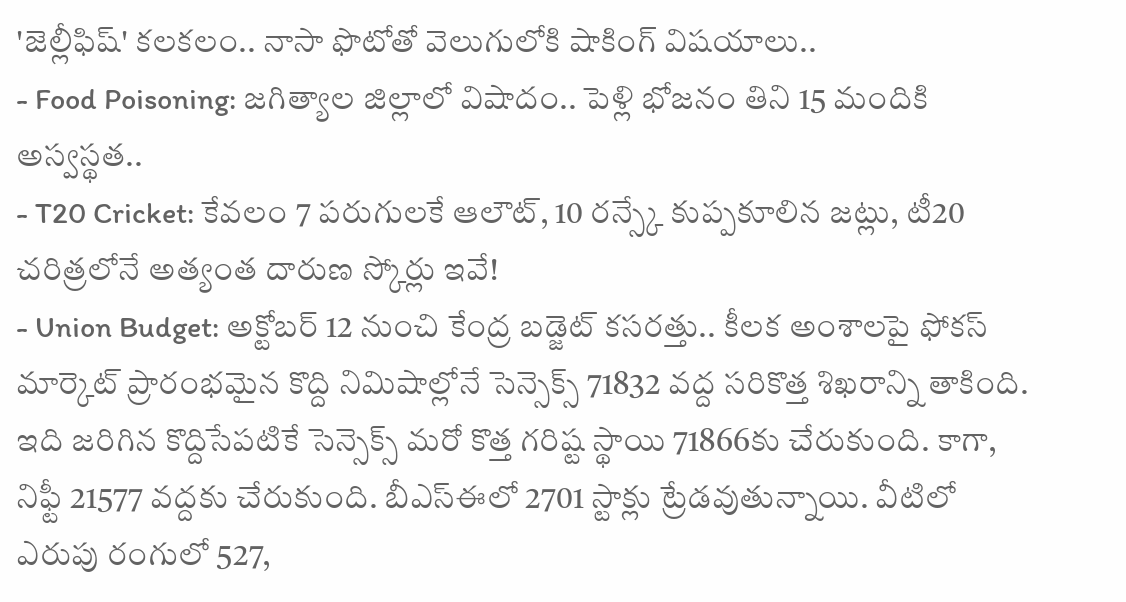'జెల్లీఫిష్' కలకలం.. నాసా ఫొటోతో వెలుగులోకి షాకింగ్ విషయాలు..
- Food Poisoning: జగిత్యాల జిల్లాలో విషాదం.. పెళ్లి భోజనం తిని 15 మందికి అస్వస్థత..
- T20 Cricket: కేవలం 7 పరుగులకే ఆలౌట్, 10 రన్స్కే కుప్పకూలిన జట్లు, టీ20 చరిత్రలోనే అత్యంత దారుణ స్కోర్లు ఇవే!
- Union Budget: అక్టోబర్ 12 నుంచి కేంద్ర బడ్జెట్ కసరత్తు.. కీలక అంశాలపై ఫోకస్
మార్కెట్ ప్రారంభమైన కొద్ది నిమిషాల్లోనే సెన్సెక్స్ 71832 వద్ద సరికొత్త శిఖరాన్ని తాకింది. ఇది జరిగిన కొద్దిసేపటికే సెన్సెక్స్ మరో కొత్త గరిష్ట స్థాయి 71866కు చేరుకుంది. కాగా, నిఫ్టీ 21577 వద్దకు చేరుకుంది. బీఎస్ఈలో 2701 స్టాక్లు ట్రేడవుతున్నాయి. వీటిలో ఎరుపు రంగులో 527,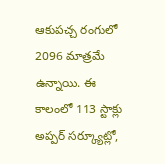ఆకుపచ్చ రంగులో 2096 మాత్రమే ఉన్నాయి. ఈ కాలంలో 113 స్టాక్లు అప్పర్ సర్క్యూట్లో,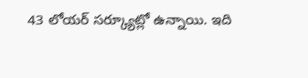43 లోయర్ సర్క్యూట్లో ఉన్నాయి. ఇది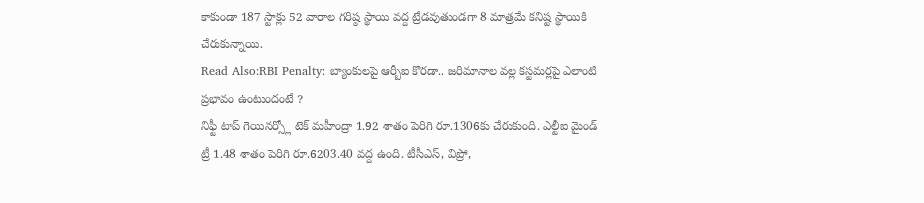కాకుండా 187 స్టాక్లు 52 వారాల గరిష్ఠ స్థాయి వద్ద ట్రేడవుతుండగా 8 మాత్రమే కనిష్ట స్థాయికి చేరుకున్నాయి.
Read Also:RBI Penalty: బ్యాంకులపై ఆర్బీఐ కొరడా.. జరిమానాల వల్ల కస్టమర్లపై ఎలాంటి ప్రభావం ఉంటుందంటే ?
నిఫ్టీ టాప్ గెయినర్స్లో టెక్ మహీంద్రా 1.92 శాతం పెరిగి రూ.1306కు చేరుకుంది. ఎల్టీఐ మైండ్ ట్రీ 1.48 శాతం పెరిగి రూ.6203.40 వద్ద ఉంది. టీసీఎస్, విప్రో,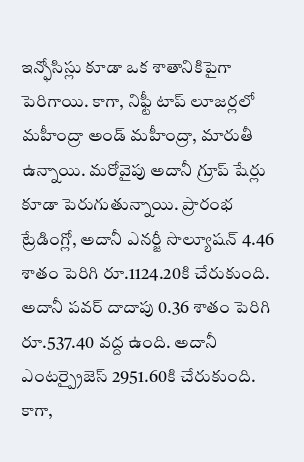ఇన్ఫోసిస్లు కూడా ఒక శాతానికిపైగా పెరిగాయి. కాగా, నిఫ్టీ టాప్ లూజర్లలో మహీంద్రా అండ్ మహీంద్రా, మారుతీ ఉన్నాయి. మరోవైపు అదానీ గ్రూప్ షేర్లు కూడా పెరుగుతున్నాయి. ప్రారంభ ట్రేడింగ్లో, అదానీ ఎనర్జీ సొల్యూషన్ 4.46 శాతం పెరిగి రూ.1124.20కి చేరుకుంది. అదానీ పవర్ దాదాపు 0.36 శాతం పెరిగి రూ.537.40 వద్ద ఉంది. అదానీ ఎంటర్ప్రైజెస్ 2951.60కి చేరుకుంది. కాగా,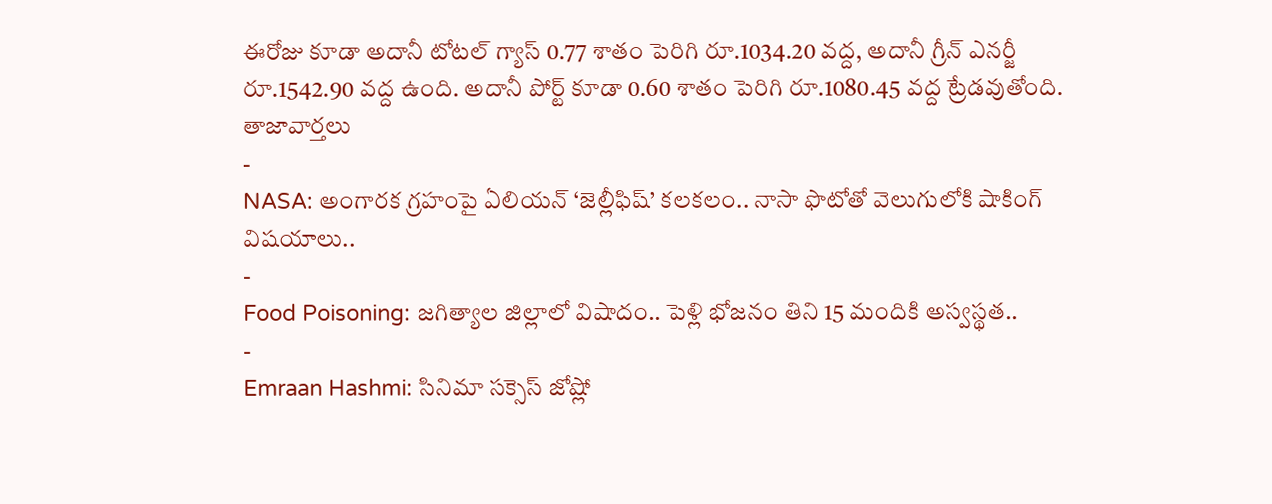ఈరోజు కూడా అదానీ టోటల్ గ్యాస్ 0.77 శాతం పెరిగి రూ.1034.20 వద్ద, అదానీ గ్రీన్ ఎనర్జీ రూ.1542.90 వద్ద ఉంది. అదానీ పోర్ట్ కూడా 0.60 శాతం పెరిగి రూ.1080.45 వద్ద ట్రేడవుతోంది.
తాజావార్తలు
-
NASA: అంగారక గ్రహంపై ఏలియన్ ‘జెల్లీఫిష్’ కలకలం.. నాసా ఫొటోతో వెలుగులోకి షాకింగ్ విషయాలు..
-
Food Poisoning: జగిత్యాల జిల్లాలో విషాదం.. పెళ్లి భోజనం తిని 15 మందికి అస్వస్థత..
-
Emraan Hashmi: సినిమా సక్సెస్ జోష్లో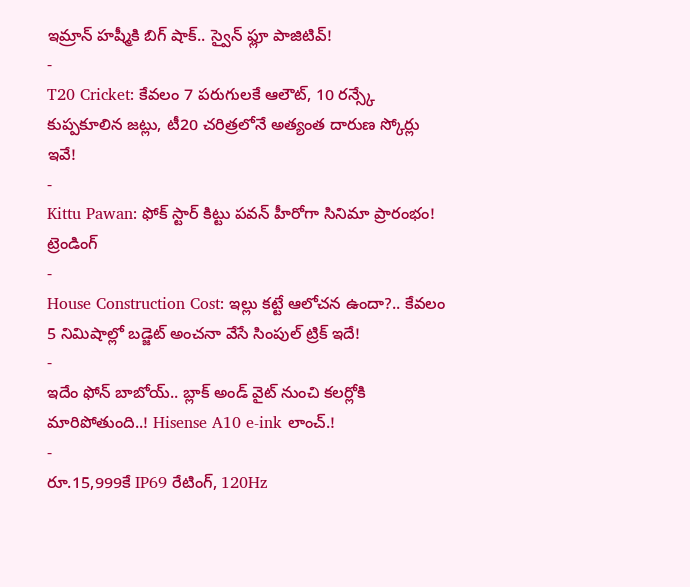ఇమ్రాన్ హష్మీకి బిగ్ షాక్.. స్వైన్ ఫ్లూ పాజిటివ్!
-
T20 Cricket: కేవలం 7 పరుగులకే ఆలౌట్, 10 రన్స్కే కుప్పకూలిన జట్లు, టీ20 చరిత్రలోనే అత్యంత దారుణ స్కోర్లు ఇవే!
-
Kittu Pawan: ఫోక్ స్టార్ కిట్టు పవన్ హీరోగా సినిమా ప్రారంభం!
ట్రెండింగ్
-
House Construction Cost: ఇల్లు కట్టే ఆలోచన ఉందా?.. కేవలం 5 నిమిషాల్లో బడ్జెట్ అంచనా వేసే సింపుల్ ట్రిక్ ఇదే!
-
ఇదేం ఫోన్ బాబోయ్.. బ్లాక్ అండ్ వైట్ నుంచి కలర్లోకి మారిపోతుంది..! Hisense A10 e-ink లాంచ్.!
-
రూ.15,999కే IP69 రేటింగ్, 120Hz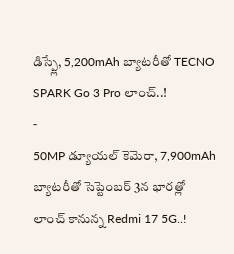డిస్ప్లే, 5,200mAh బ్యాటరీతో TECNO SPARK Go 3 Pro లాంచ్..!
-
50MP డ్యూయల్ కెమెరా, 7,900mAh బ్యాటరీతో సెప్టెంబర్ 3న భారత్లో లాంచ్ కానున్న Redmi 17 5G..!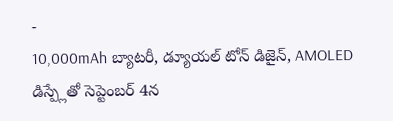-
10,000mAh బ్యాటరీ, డ్యూయల్ టోన్ డిజైన్, AMOLED డిస్ప్లేతో సెప్టెంబర్ 4న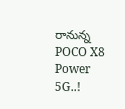రానున్న POCO X8 Power 5G..!